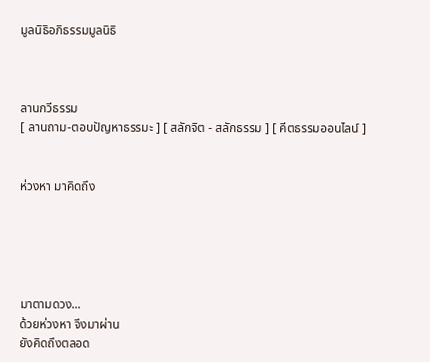มูลนิธิอภิธรรมมูลนิธิ



ลานกวีธรรม
[ ลานถาม-ตอบปัญหาธรรมะ ] [ สลักจิต - สลักธรรม ] [ คีตธรรมออนไลน์ ]


ห่วงหา มาคิดถึง





มาตามดวง...
ด้วยห่วงหา จึงมาผ่าน
ยังคิดถึงตลอด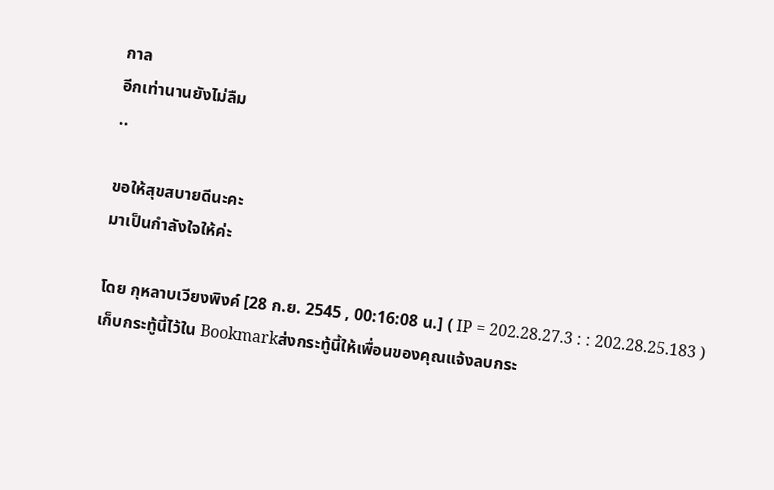กาล
อีกเท่านานยังไม่ลืม
..

ขอให้สุขสบายดีนะคะ
มาเป็นกำลังใจให้ค่ะ

โดย กุหลาบเวียงพิงค์ [28 ก.ย. 2545 , 00:16:08 น.] ( IP = 202.28.27.3 : : 202.28.25.183 ) เก็บกระทู้นี้ไว้ใน Bookmarkส่งกระทู้นี้ให้เพื่อนของคุณแจ้งลบกระ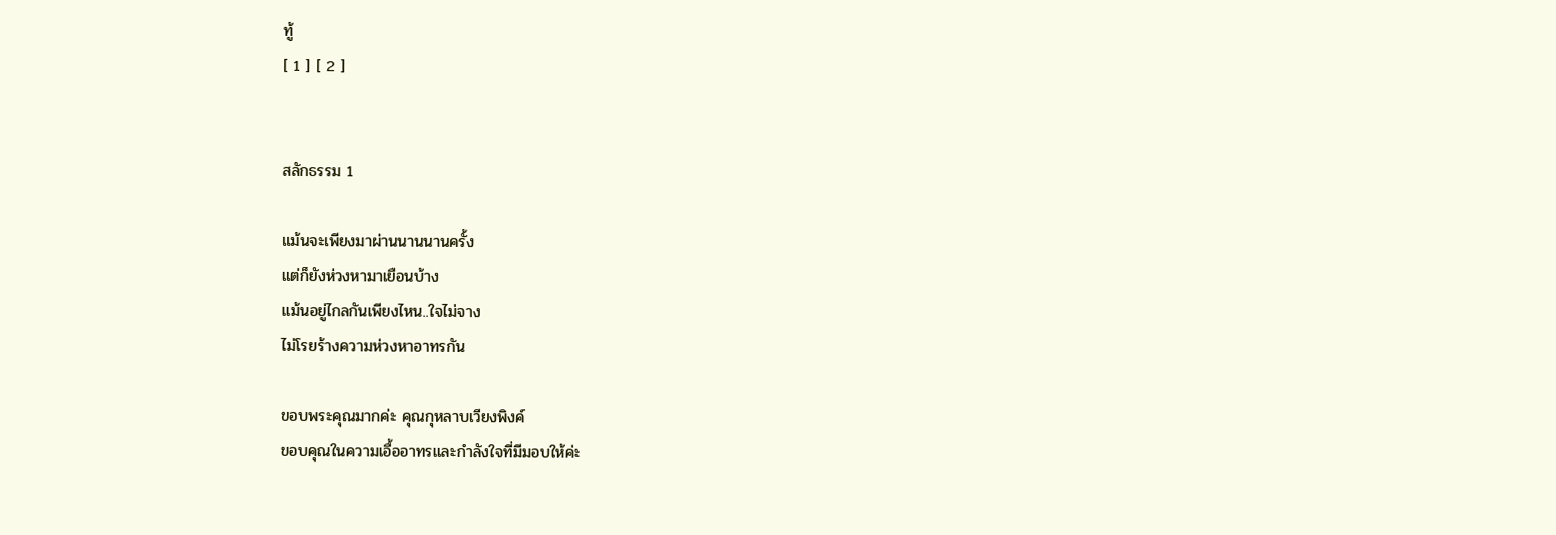ทู้
[ 1 ] [ 2 ]


สลักธรรม 1

แม้นจะเพียงมาผ่านนานนานครั้ง
แต่ก็ยังห่วงหามาเยือนบ้าง
แม้นอยู่ไกลกันเพียงไหน..ใจไม่จาง
ไม่โรยร้างความห่วงหาอาทรกัน

ขอบพระคุณมากค่ะ คุณกุหลาบเวียงพิงค์
ขอบคุณในความเอื้ออาทรและกำลังใจที่มีมอบให้ค่ะ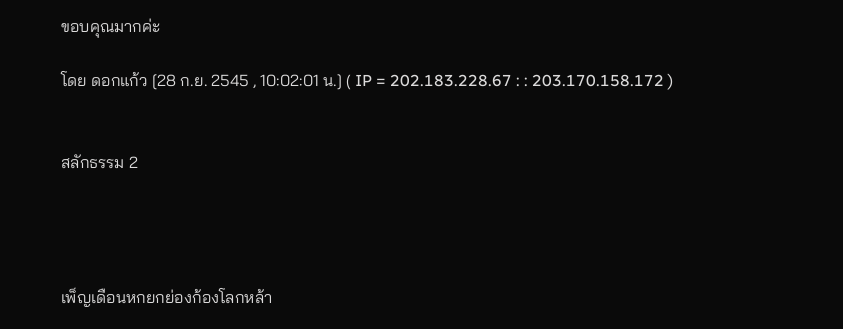ขอบคุณมากค่ะ

โดย ดอกแก้ว [28 ก.ย. 2545 , 10:02:01 น.] ( IP = 202.183.228.67 : : 203.170.158.172 )


สลักธรรม 2




เพ็ญเดือนหกยกย่องก้องโลกหล้า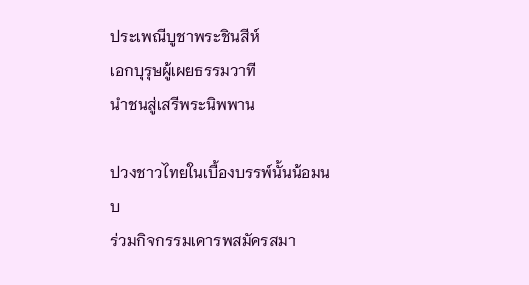ประเพณีบูชาพระชินสีห์
เอกบุรุษผู้เผยธรรมวาที
นำชนสู่เสรีพระนิพพาน

ปวงชาวไทยในเบื้องบรรพ์นั้นน้อมนบ
ร่วมกิจกรรมเคารพสมัครสมา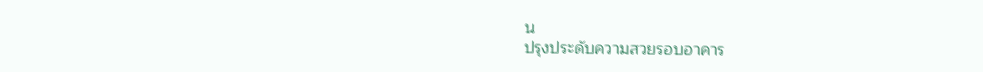น
ปรุงประดับความสวยรอบอาคาร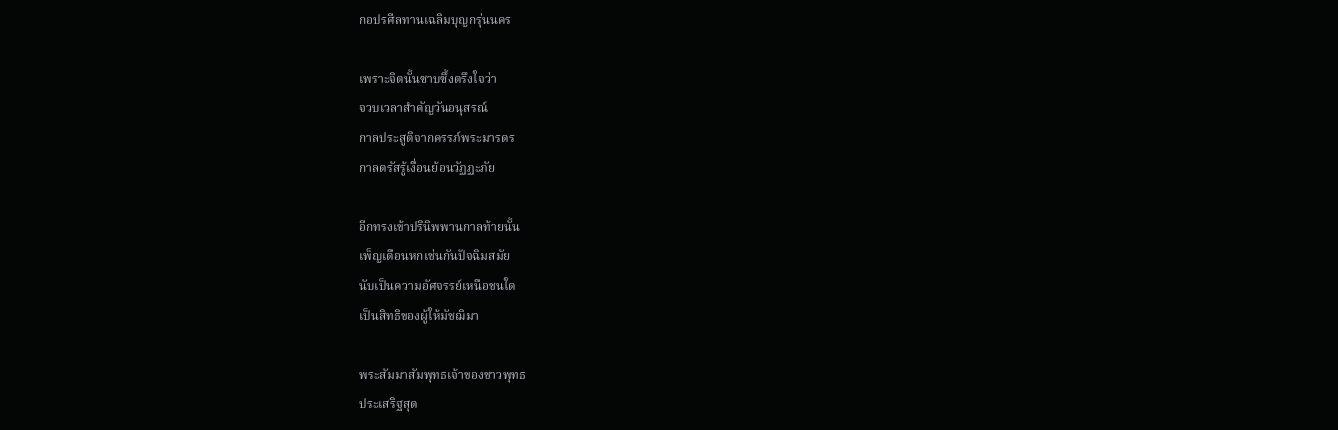กอปรศีลทานเฉลิมบุญกรุ่นนคร

เพราะจิตนั้นซาบซึ้งตรึงใจว่า
จวบเวลาสำคัญวันอนุสรณ์
กาลประสูติจากครรภ์พระมารดร
กาลตรัสรู้เงื่อนย้อนวัฏฏะภัย

อีกทรงเข้าปรินิพพานกาลท้ายนั้น
เพ็ญเดือนหกเช่นกันปัจฉิมสมัย
นับเป็นความอัศจรรย์เหนือชนใด
เป็นสิทธิของผู้ให้มัชฌิมา

พระสัมมาสัมพุทธเจ้าของชาวพุทธ
ประเสริฐสุด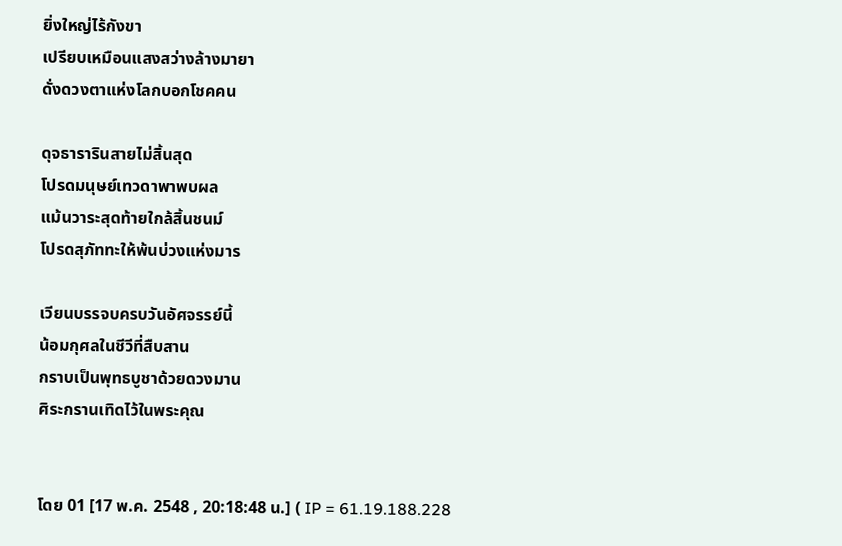ยิ่งใหญ่ไร้กังขา
เปรียบเหมือนแสงสว่างล้างมายา
ดั่งดวงตาแห่งโลกบอกโชคคน

ดุจธารารินสายไม่สิ้นสุด
โปรดมนุษย์เทวดาพาพบผล
แม้นวาระสุดท้ายใกล้สิ้นชนม์
โปรดสุภัททะให้พ้นบ่วงแห่งมาร

เวียนบรรจบครบวันอัศจรรย์นี้
น้อมกุศลในชีวีที่สืบสาน
กราบเป็นพุทธบูชาด้วยดวงมาน
ศิระกรานเทิดไว้ในพระคุณ


โดย 01 [17 พ.ค. 2548 , 20:18:48 น.] ( IP = 61.19.188.228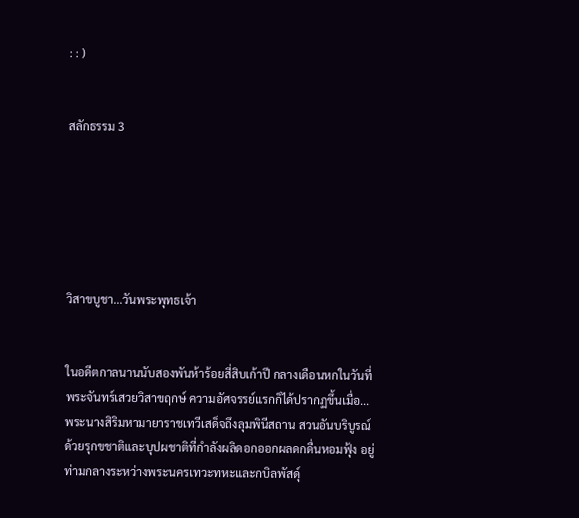: : )


สลักธรรม 3






วิสาขบูชา...วันพระพุทธเจ้า


ในอดีตกาลนานนับสองพันห้าร้อยสี่สิบเก้าปี กลางเดือนหกในวันที่พระจันทร์เสวยวิสาขฤกษ์ ความอัศจรรย์แรกก็ได้ปรากฏขึ้นเมื่อ... พระนางสิริมหามายาราชเทวีเสด็จถึงลุมพินีสถาน สวนอันบริบูรณ์ด้วยรุกขชาติและบุปผชาติที่กำลังผลิดอกออกผลดกดื่นหอมฟุ้ง อยู่ท่ามกลางระหว่างพระนครเทวะทหะและกบิลพัสดุ์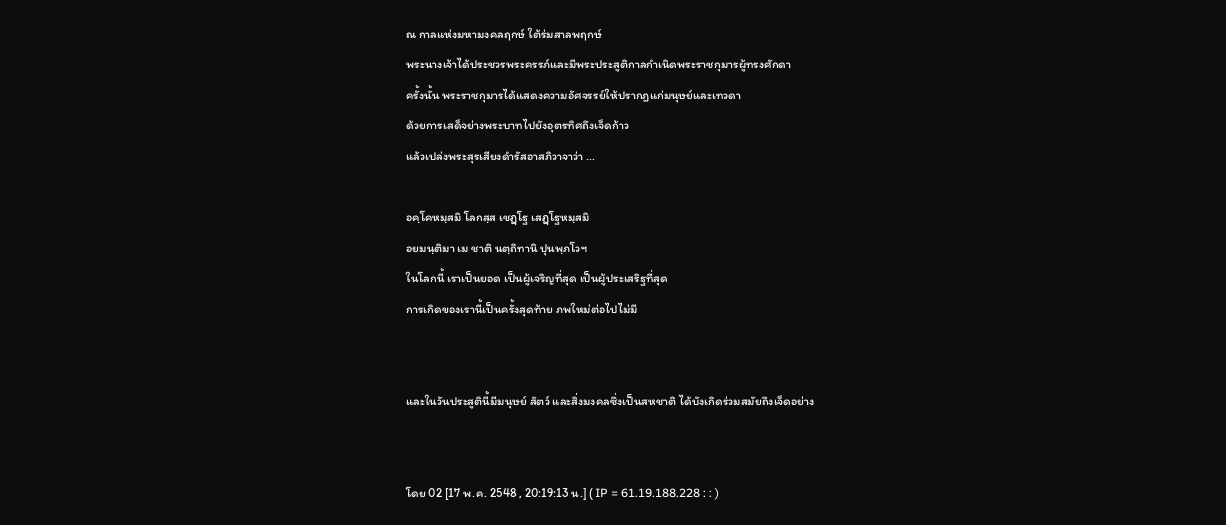ณ กาลแห่งมหามงคลฤกษ์ ใต้ร่มสาลพฤกษ์
พระนางเจ้าได้ประชวรพระครรภ์และมีพระประสูติกาลกำเนิดพระราชกุมารผู้ทรงศักดา
ครั้งนั้น พระราชกุมารได้แสดงความอัศจรรย์ให้ปรากฎแก่มนุษย์และเทวดา
ด้วยการเสด็จย่างพระบาทไปยังอุตรทิศถึงเจ็ดก้าว
แล้วเปล่งพระสุรเสียงดำรัสอาสภิวาจาว่า ...

อคฺโคหมฺสมิ โลกสฺส เชฏฺโฐ เสฏฺโฐหมฺสมิ
อยมนฺติมา เม ชาติ นตฺถิทานิ ปุนพฺภโวฯ
ในโลกนี้ เราเป็นยอด เป็นผู้เจริญที่สุด เป็นผู้ประเสริฐที่สุด
การเกิดของเรานี้เป็นครั้งสุดท้าย ภพใหม่ต่อไปไม่มี


และในวันประสูตินี้มีมนุษย์ สัตว์ และสิ่งมงคลซึ่งเป็นสหชาติ ได้บังเกิดร่วมสมัยถึงเจ็ดอย่าง


โดย 02 [17 พ.ค. 2548 , 20:19:13 น.] ( IP = 61.19.188.228 : : )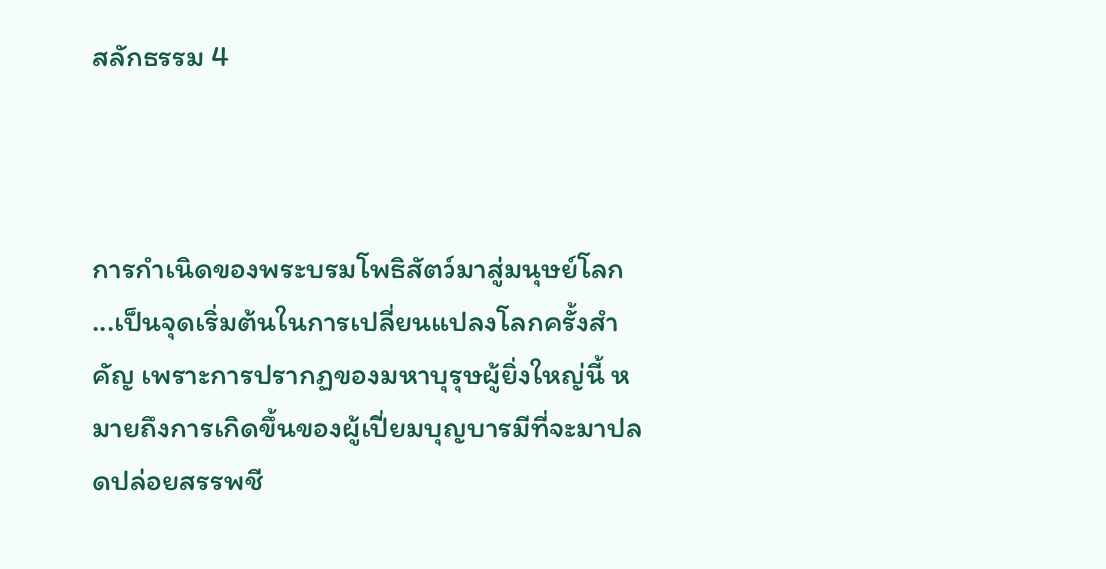สลักธรรม 4



การกำเนิดของพระบรมโพธิสัตว์มาสู่มนุษย์โลก ...เป็นจุดเริ่มต้นในการเปลี่ยนแปลงโลกครั้งสำคัญ เพราะการปรากฏของมหาบุรุษผู้ยิ่งใหญ่นี้ หมายถึงการเกิดขึ้นของผู้เปี่ยมบุญบารมีที่จะมาปลดปล่อยสรรพชี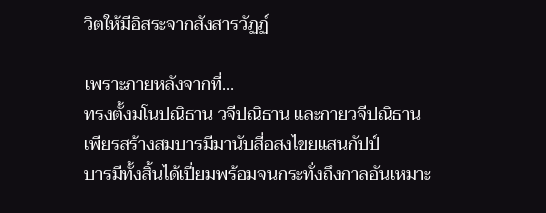วิตให้มีอิสระจากสังสารวัฏฏ์

เพราะภายหลังจากที่...
ทรงตั้งมโนปณิธาน วจีปณิธาน และกายวจีปณิธาน
เพียรสร้างสมบารมีมานับสี่อสงไขยแสนกัปป์
บารมีทั้งสิ้นได้เปี่ยมพร้อมจนกระทั่งถึงกาลอันเหมาะ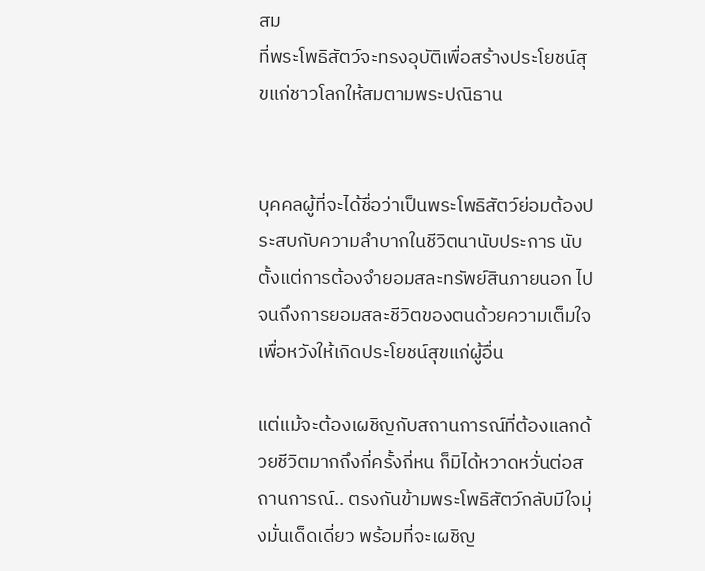สม
ที่พระโพธิสัตว์จะทรงอุบัติเพื่อสร้างประโยชน์สุขแก่ชาวโลกให้สมตามพระปณิธาน


บุคคลผู้ที่จะได้ชื่อว่าเป็นพระโพธิสัตว์ย่อมต้องประสบกับความลำบากในชีวิตนานับประการ นับตั้งแต่การต้องจำยอมสละทรัพย์สินภายนอก ไปจนถึงการยอมสละชีวิตของตนด้วยความเต็มใจเพื่อหวังให้เกิดประโยชน์สุขแก่ผู้อื่น

แต่แม้จะต้องเผชิญกับสถานการณ์ที่ต้องแลกด้วยชีวิตมากถึงกี่ครั้งกี่หน ก็มิได้หวาดหวั่นต่อสถานการณ์.. ตรงกันข้ามพระโพธิสัตว์กลับมีใจมุ่งมั่นเด็ดเดี่ยว พร้อมที่จะเผชิญ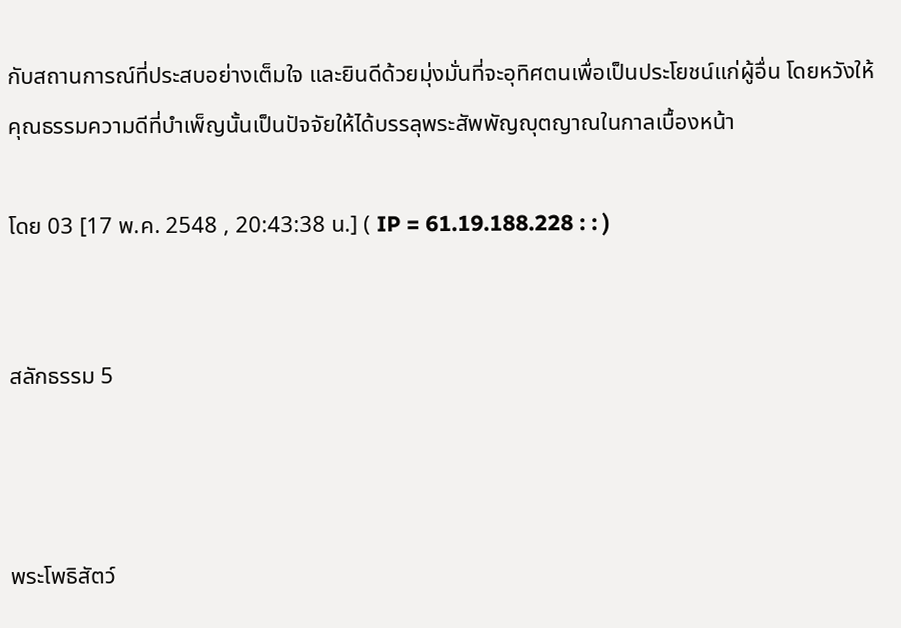กับสถานการณ์ที่ประสบอย่างเต็มใจ และยินดีด้วยมุ่งมั่นที่จะอุทิศตนเพื่อเป็นประโยชน์แก่ผู้อื่น โดยหวังให้คุณธรรมความดีที่บำเพ็ญนั้นเป็นปัจจัยให้ได้บรรลุพระสัพพัญญุตญาณในกาลเบื้องหน้า

โดย 03 [17 พ.ค. 2548 , 20:43:38 น.] ( IP = 61.19.188.228 : : )


สลักธรรม 5



พระโพธิสัตว์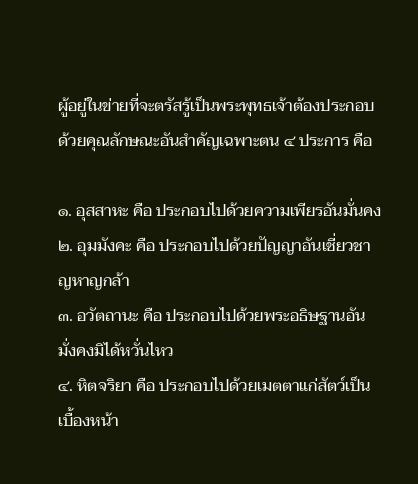ผู้อยู่ในข่ายที่จะตรัสรู้เป็นพระพุทธเจ้าต้องประกอบด้วยคุณลักษณะอันสำคัญเฉพาะตน ๔ ประการ คือ

๑. อุสสาหะ คือ ประกอบไปด้วยความเพียรอันมั่นคง
๒. อุมมังคะ คือ ประกอบไปด้วยปัญญาอันเชี่ยวชาญหาญกล้า
๓. อวัตถานะ คือ ประกอบไปด้วยพระอธิษฐานอันมั่งคงมิได้หวั่นไหว
๔. หิตจริยา คือ ประกอบไปด้วยเมตตาแก่สัตว์เป็นเบื้องหน้า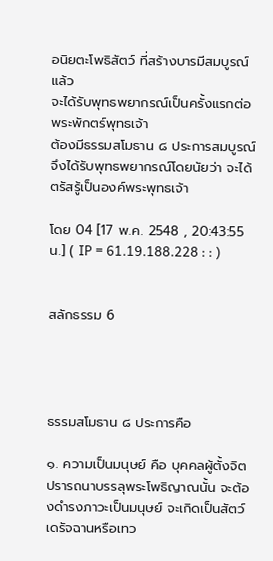อนิยตะโพธิสัตว์ ที่สร้างบารมีสมบูรณ์แล้ว
จะได้รับพุทธพยากรณ์เป็นครั้งแรกต่อพระพักตร์พุทธเจ้า
ต้องมีธรรมสโมธาน ๘ ประการสมบูรณ์
จึงได้รับพุทธพยากรณ์โดยนัยว่า จะได้ตรัสรู้เป็นองค์พระพุทธเจ้า

โดย 04 [17 พ.ค. 2548 , 20:43:55 น.] ( IP = 61.19.188.228 : : )


สลักธรรม 6




ธรรมสโมธาน ๘ ประการคือ

๑. ความเป็นมนุษย์ คือ บุคคลผู้ตั้งจิตปรารถนาบรรลุพระโพธิญาณนั้น จะต้องดำรงภาวะเป็นมนุษย์ จะเกิดเป็นสัตว์เดรัจฉานหรือเทว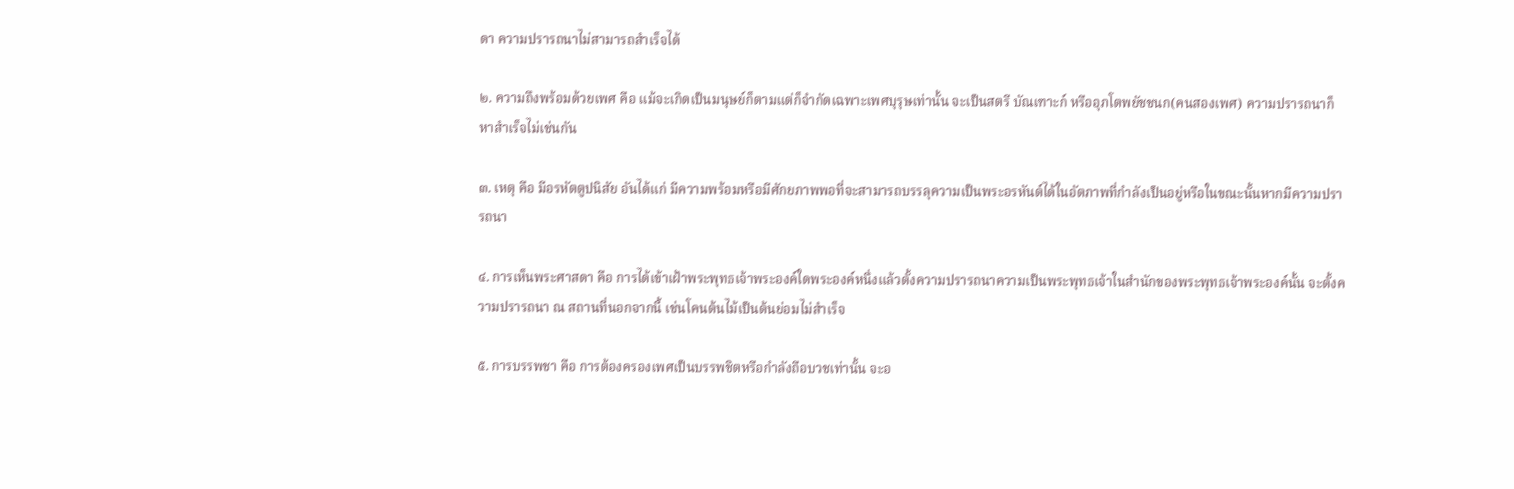ดา ความปรารถนาไม่สามารถสำเร็จได้

๒. ความถึงพร้อมด้วยเพศ คือ แม้จะเกิดเป็นมนุษย์ก็ตามแต่ก็จำกัดเฉพาะเพศบุรุษเท่านั้น จะเป็นสตรี บัณเฑาะก์ หรืออุภโตพยัชชนก(คนสองเพศ) ความปรารถนาก็หาสำเร็จไม่เช่นกัน

๓. เหตุ คือ มีอรหัตตูปนิสัย อันได้แก่ มีความพร้อมหรือมีศักยภาพพอที่จะสามารถบรรลุความเป็นพระอรหันต์ได้ในอัตภาพที่กำลังเป็นอยู่หรือในขณะนั้นหากมีความปรารถนา

๔. การเห็นพระศาสดา คือ การได้เข้าเฝ้าพระพุทธเจ้าพระองค์ใดพระองค์หนึ่งแล้วตั้งความปรารถนาความเป็นพระพุทธเจ้าในสำนักของพระพุทธเจ้าพระองค์นั้น จะตั้งความปรารถนา ณ สถานที่นอกจากนี้ เช่นโคนต้นไม้เป็นต้นย่อมไม่สำเร็จ

๕. การบรรพชา คือ การต้องครองเพศเป็นบรรพชิตหรือกำลังถือบวชเท่านั้น จะอ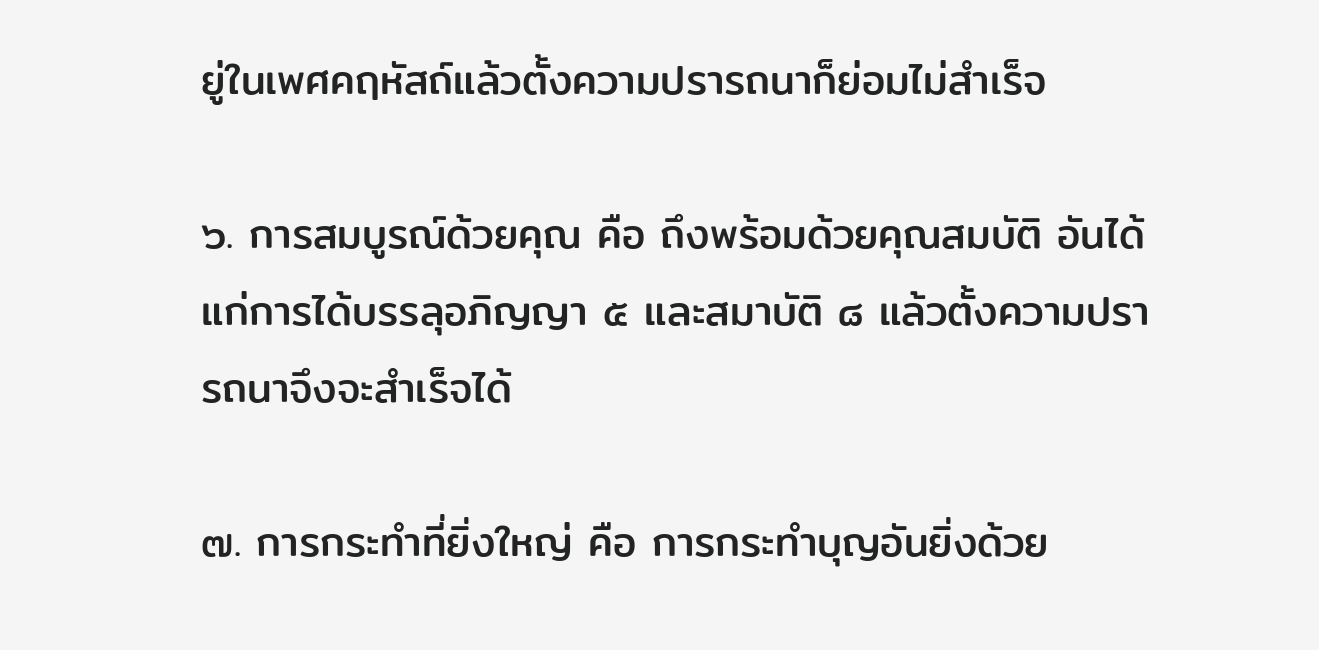ยู่ในเพศคฤหัสถ์แล้วตั้งความปรารถนาก็ย่อมไม่สำเร็จ

๖. การสมบูรณ์ด้วยคุณ คือ ถึงพร้อมด้วยคุณสมบัติ อันได้แก่การได้บรรลุอภิญญา ๕ และสมาบัติ ๘ แล้วตั้งความปรารถนาจึงจะสำเร็จได้

๗. การกระทำที่ยิ่งใหญ่ คือ การกระทำบุญอันยิ่งด้วย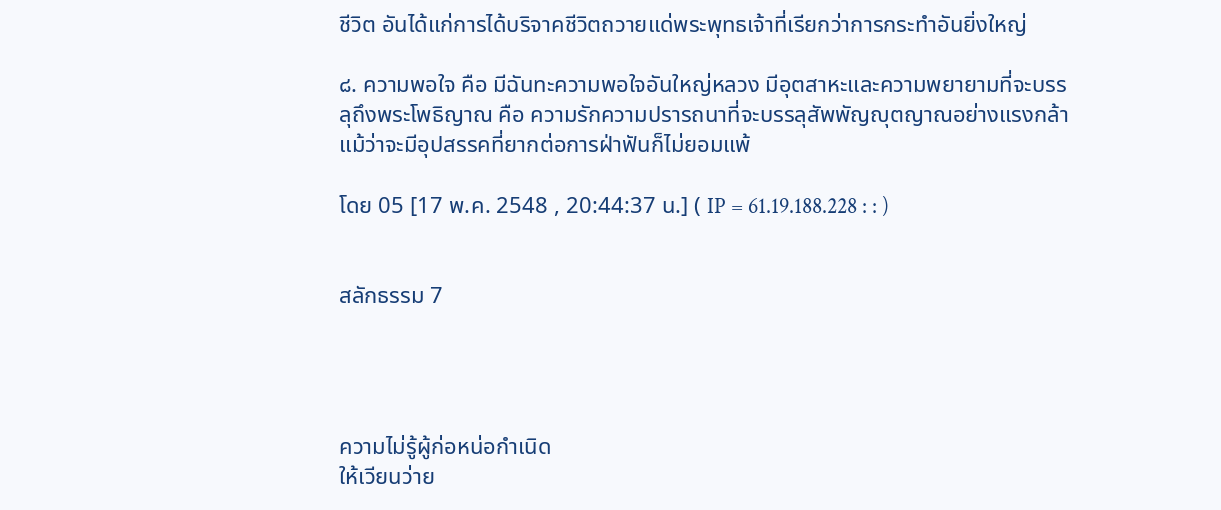ชีวิต อันได้แก่การได้บริจาคชีวิตถวายแด่พระพุทธเจ้าที่เรียกว่าการกระทำอันยิ่งใหญ่

๘. ความพอใจ คือ มีฉันทะความพอใจอันใหญ่หลวง มีอุตสาหะและความพยายามที่จะบรรลุถึงพระโพธิญาณ คือ ความรักความปรารถนาที่จะบรรลุสัพพัญญุตญาณอย่างแรงกล้า แม้ว่าจะมีอุปสรรคที่ยากต่อการฝ่าฟันก็ไม่ยอมแพ้

โดย 05 [17 พ.ค. 2548 , 20:44:37 น.] ( IP = 61.19.188.228 : : )


สลักธรรม 7




ความไม่รู้ผู้ก่อหน่อกำเนิด
ให้เวียนว่าย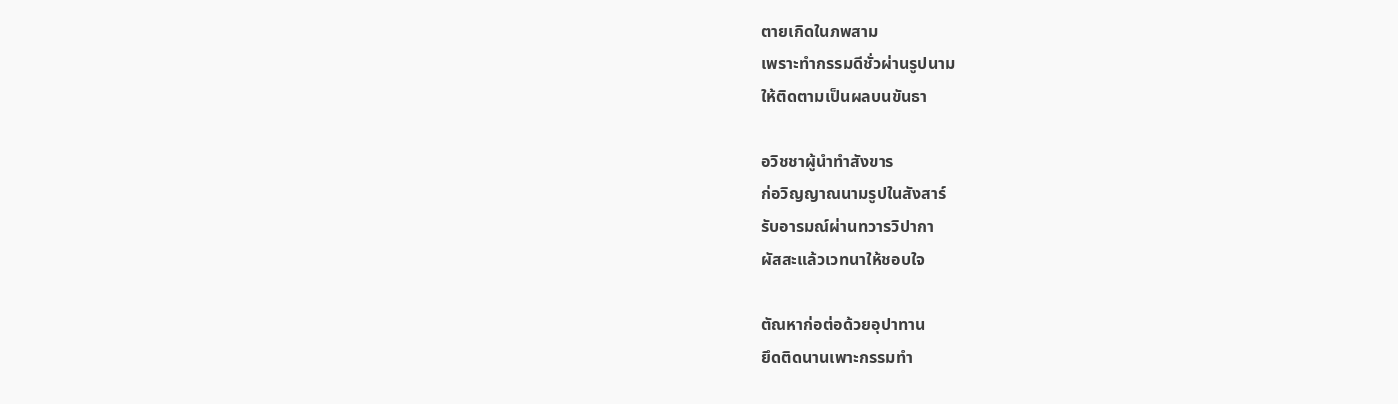ตายเกิดในภพสาม
เพราะทำกรรมดีชั่วผ่านรูปนาม
ให้ติดตามเป็นผลบนขันธา

อวิชชาผู้นำทำสังขาร
ก่อวิญญาณนามรูปในสังสาร์
รับอารมณ์ผ่านทวารวิปากา
ผัสสะแล้วเวทนาให้ชอบใจ

ตัณหาก่อต่อด้วยอุปาทาน
ยึดติดนานเพาะกรรมทำ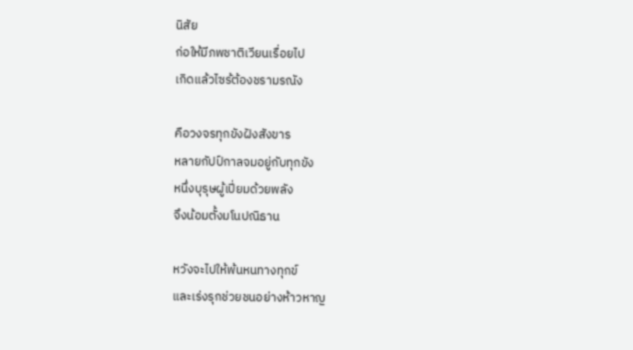นิสัย
ก่อให้มีภพชาติเวียนเรื่อยไป
เกิดแล้วไซร้ต้องชรามรณัง

คือวงจรทุกขังฝังสังขาร
หลายกัปป์กาลจมอยู่กับทุกขัง
หนึ่งบุรุษผู้เปี่ยมด้วยพลัง
จึงน้อมตั้งมโนปณิธาน

หวังจะไปให้พ้นหนทางทุกข์
และเร่งรุกช่วยชนอย่างห้าวหาญ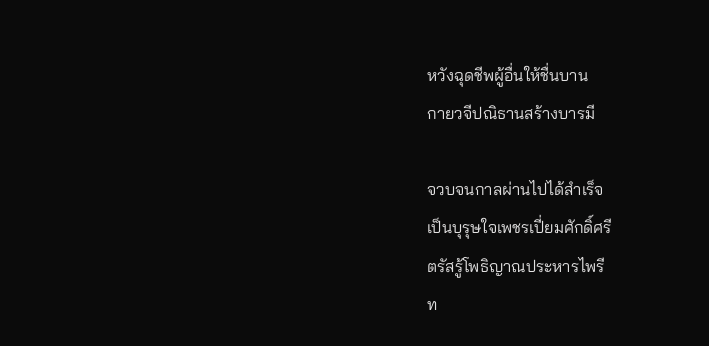หวังฉุดชีพผู้อื่นให้ชื่นบาน
กายวจีปณิธานสร้างบารมี

จวบจนกาลผ่านไปได้สำเร็จ
เป็นบุรุษใจเพชรเปี่ยมศักดิ์ศรี
ตรัสรู้โพธิญาณประหารไพรี
ท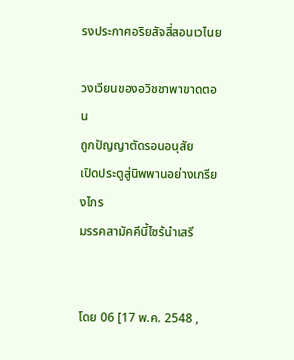รงประกาศอริยสัจสี่สอนเวไนย

วงเวียนของอวิชชาพาขาดตอน
ถูกปัญญาตัดรอนอนุสัย
เปิดประตูสู่นิพพานอย่างเกรียงไกร
มรรคสามัคคีนี้ไซร้นำเสรี


โดย 06 [17 พ.ค. 2548 ,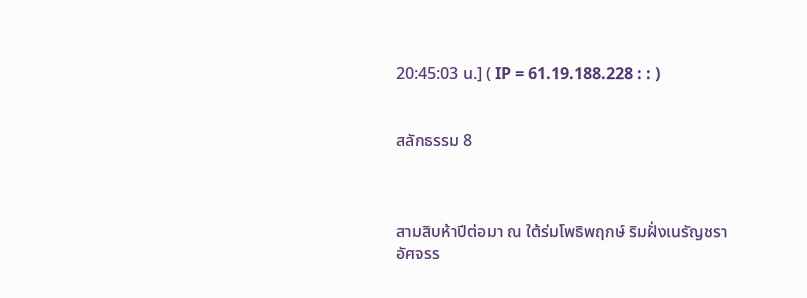20:45:03 น.] ( IP = 61.19.188.228 : : )


สลักธรรม 8



สามสิบห้าปีต่อมา ณ ใต้ร่มโพธิพฤกษ์ ริมฝั่งเนรัญชรา
อัศจรร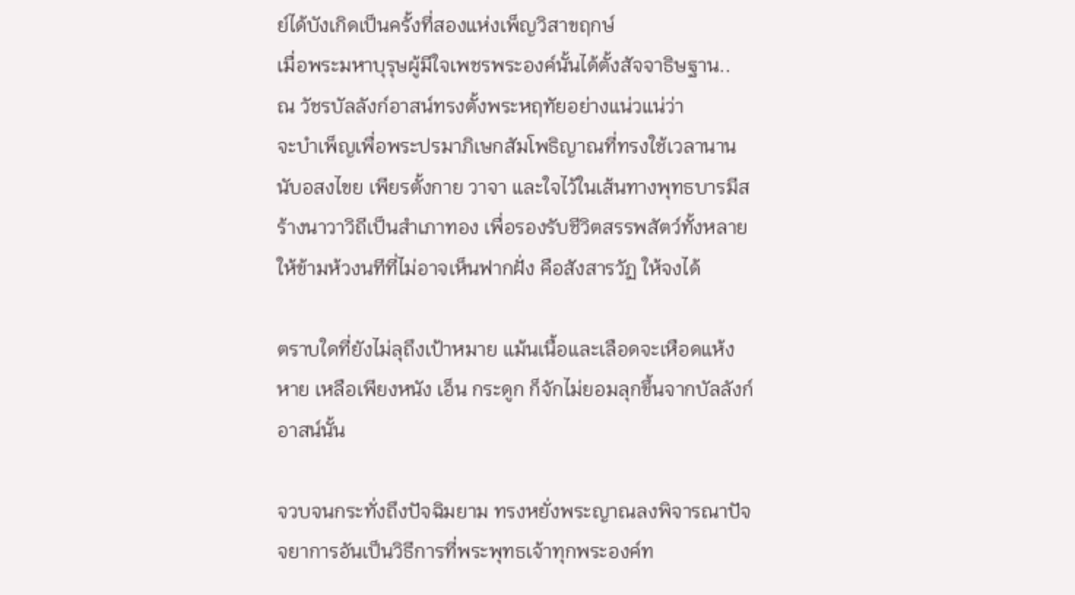ย์ได้บังเกิดเป็นครั้งที่สองแห่งเพ็ญวิสาขฤกษ์
เมื่อพระมหาบุรุษผู้มีใจเพชรพระองค์นั้นได้ตั้งสัจจาธิษฐาน..
ณ วัชรบัลลังก์อาสน์ทรงตั้งพระหฤทัยอย่างแน่วแน่ว่า
จะบำเพ็ญเพื่อพระปรมาภิเษกสัมโพธิญาณที่ทรงใช้เวลานานนับอสงไขย เพียรตั้งกาย วาจา และใจไว้ในเส้นทางพุทธบารมีสร้างนาวาวิถีเป็นสำเภาทอง เพื่อรองรับชีวิตสรรพสัตว์ทั้งหลายให้ข้ามห้วงนทีที่ไม่อาจเห็นฟากฝั่ง คือสังสารวัฏ ให้จงได้

ตราบใดที่ยังไม่ลุถึงเป้าหมาย แม้นเนื้อและเลือดจะเหือดแห้งหาย เหลือเพียงหนัง เอ็น กระดูก ก็จักไม่ยอมลุกขึ้นจากบัลลังก์อาสน์นั้น

จวบจนกระทั่งถึงปัจฉิมยาม ทรงหยั่งพระญาณลงพิจารณาปัจจยาการอันเป็นวิธีการที่พระพุทธเจ้าทุกพระองค์ท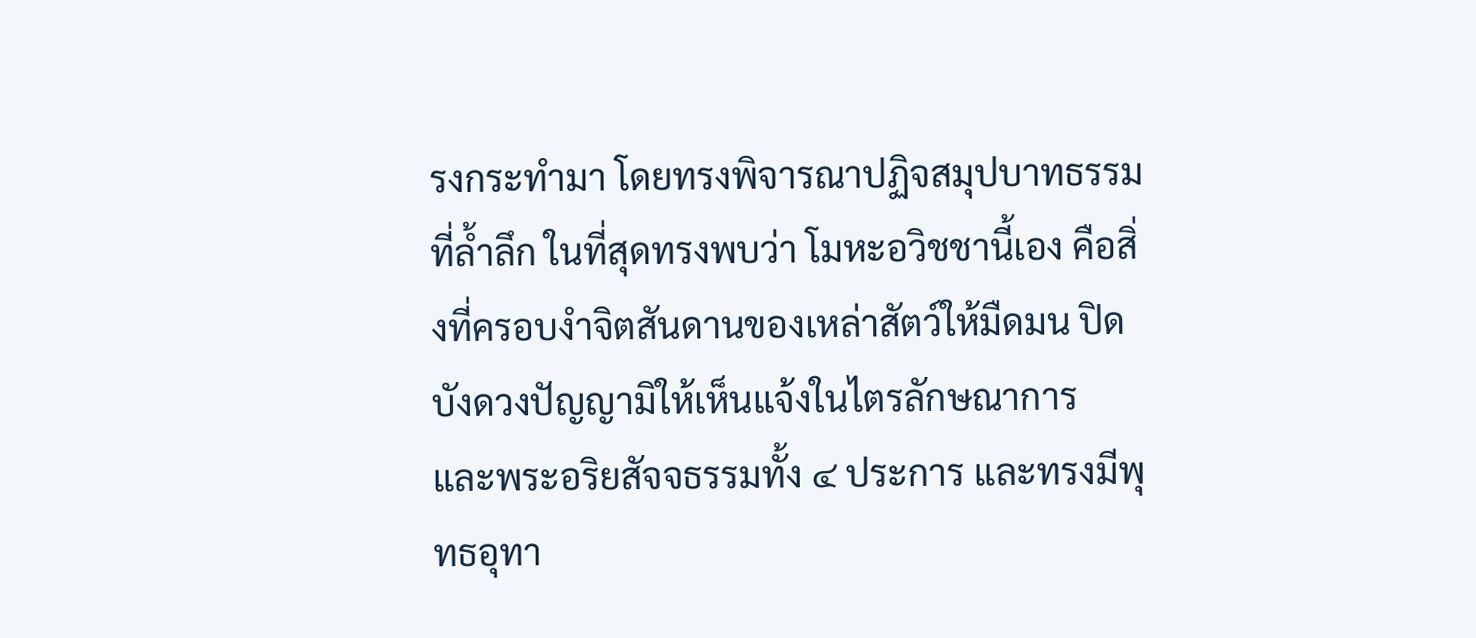รงกระทำมา โดยทรงพิจารณาปฏิจสมุปบาทธรรมที่ล้ำลึก ในที่สุดทรงพบว่า โมหะอวิชชานี้เอง คือสิ่งที่ครอบงำจิตสันดานของเหล่าสัตว์ให้มืดมน ปิดบังดวงปัญญามิให้เห็นแจ้งในไตรลักษณาการ และพระอริยสัจจธรรมทั้ง ๔ ประการ และทรงมีพุทธอุทา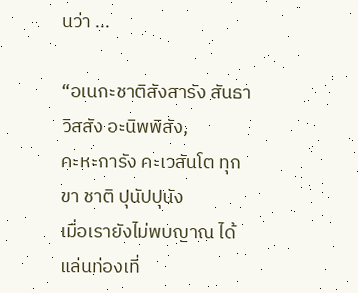นว่า ...

“อเนกะชาติสังสารัง สันธาวิสสัง อะนิพพิสัง,
คะหะการัง คะเวสันโต ทุกขา ชาติ ปุนัปปุนัง
เมื่อเรายังไม่พบญาณ ได้แล่นท่องเที่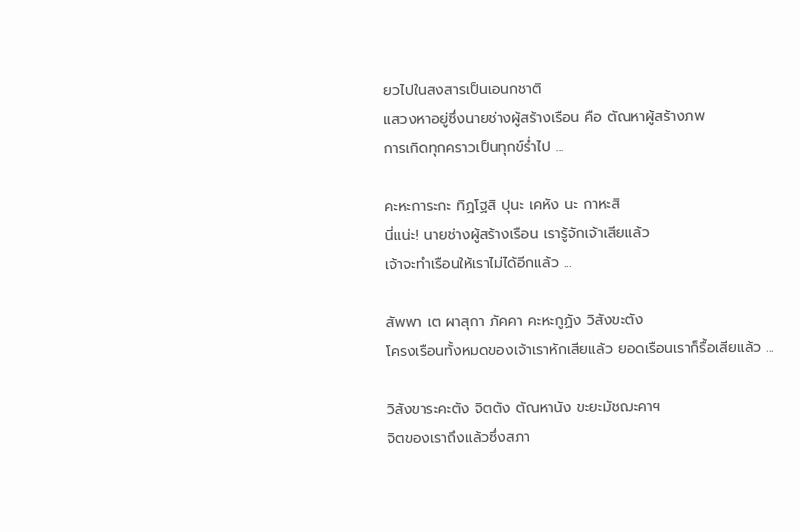ยวไปในสงสารเป็นเอนกชาติ
แสวงหาอยู่ซึ่งนายช่างผู้สร้างเรือน คือ ตัณหาผู้สร้างภพ
การเกิดทุกคราวเป็นทุกข์ร่ำไป ...

คะหะการะกะ ทิฏโฐสิ ปุนะ เคหัง นะ กาหะสิ
นี่แน่ะ! นายช่างผู้สร้างเรือน เรารู้จักเจ้าเสียแล้ว
เจ้าจะทำเรือนให้เราไม่ได้อีกแล้ว ...

สัพพา เต ผาสุกา ภัคคา คะหะกูฏัง วิสังขะตัง
โครงเรือนทั้งหมดของเจ้าเราหักเสียแล้ว ยอดเรือนเราก็รื้อเสียแล้ว ...

วิสังขาระคะตัง จิตตัง ตัณหานัง ขะยะมัชฌะคาฯ
จิตของเราถึงแล้วซึ่งสภา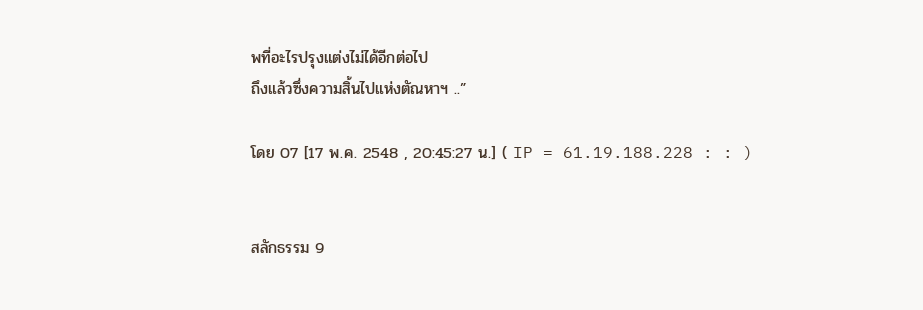พที่อะไรปรุงแต่งไม่ได้อีกต่อไป
ถึงแล้วซึ่งความสิ้นไปแห่งตัณหาฯ ..”

โดย 07 [17 พ.ค. 2548 , 20:45:27 น.] ( IP = 61.19.188.228 : : )


สลักธรรม 9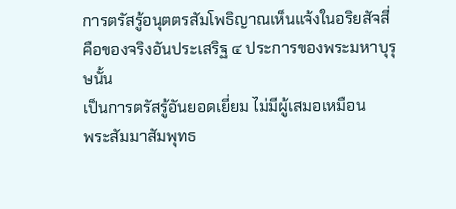การตรัสรู้อนุตตรสัมโพธิญาณเห็นแจ้งในอริยสัจสี่
คือของจริงอันประเสริฐ ๔ ประการของพระมหาบุรุษนั้น
เป็นการตรัสรู้อันยอดเยี่ยม ไม่มีผู้เสมอเหมือน
พระสัมมาสัมพุทธ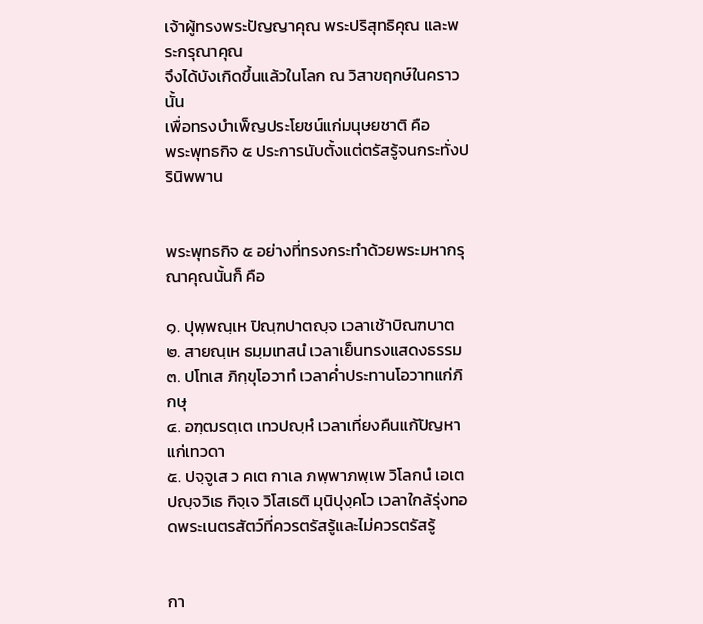เจ้าผู้ทรงพระปัญญาคุณ พระปริสุทธิคุณ และพระกรุณาคุณ
จึงได้บังเกิดขึ้นแล้วในโลก ณ วิสาขฤกษ์ในคราวนั้น
เพื่อทรงบำเพ็ญประโยชน์แก่มนุษยชาติ คือ
พระพุทธกิจ ๕ ประการนับตั้งแต่ตรัสรู้จนกระทั่งปรินิพพาน


พระพุทธกิจ ๕ อย่างที่ทรงกระทำด้วยพระมหากรุณาคุณนั้นก็ คือ

๑. ปุพฺพณฺเห ปิณฺฑปาตญฺจ เวลาเช้าบิณฑบาต
๒. สายณฺเห ธมฺมเทสนํ เวลาเย็นทรงแสดงธรรม
๓. ปโทเส ภิกฺขุโอวาทํ เวลาค่ำประทานโอวาทแก่ภิกษุ
๔. อฑฺฒรตฺเต เทวปญฺหํ เวลาเที่ยงคืนแก้ปัญหาแก่เทวดา
๕. ปจฺจูเส ว คเต กาเล ภพฺพาภพฺเพ วิโลกนํ เอเต ปญฺจวิเธ กิจฺเจ วิโสเธติ มุนิปุงฺคโว เวลาใกล้รุ่งทอดพระเนตรสัตว์ที่ควรตรัสรู้และไม่ควรตรัสรู้


กา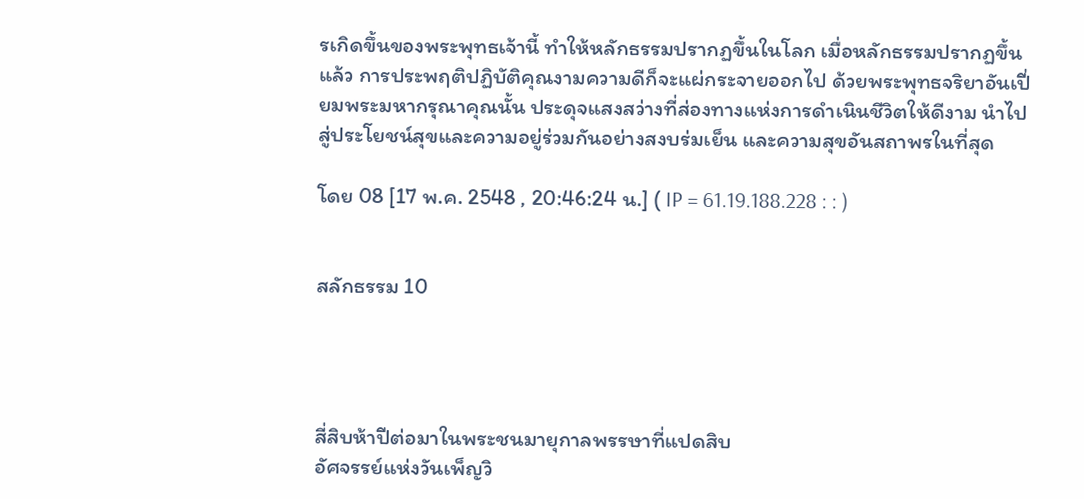รเกิดขึ้นของพระพุทธเจ้านี้ ทำให้หลักธรรมปรากฏขึ้นในโลก เมื่อหลักธรรมปรากฏขึ้นแล้ว การประพฤติปฏิบัติคุณงามความดีก็จะแผ่กระจายออกไป ด้วยพระพุทธจริยาอันเปี่ยมพระมหากรุณาคุณนั้น ประดุจแสงสว่างที่ส่องทางแห่งการดำเนินชีวิตให้ดีงาม นำไปสู่ประโยชน์สุขและความอยู่ร่วมกันอย่างสงบร่มเย็น และความสุขอันสถาพรในที่สุด

โดย 08 [17 พ.ค. 2548 , 20:46:24 น.] ( IP = 61.19.188.228 : : )


สลักธรรม 10




สี่สิบห้าปีต่อมาในพระชนมายุกาลพรรษาที่แปดสิบ
อัศจรรย์แห่งวันเพ็ญวิ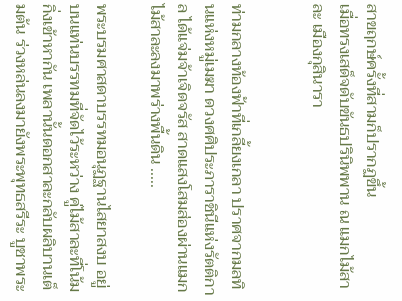สาขฤกษ์ครั้งที่สามก็ปรากฏขึ้น
เมื่อทรงเสด็จดับขันธปรินิพพาน ณ แมกไม้สาละ เมืองกุสินารา


ท่ามกลางท้องฟ้าที่เกลี้ยงเกลา ปราศจากมลทินแห่งหมู่เมฆา ดวงศศิประภาราชินีแห่งรัตติกาล ได้แจ่มจ้าเจิดจรัส สาดแสงโสมส่องผ่านแมกไม้สาละลงมาพร่างพื้นดิน .....

พระบรมศาสดาบรรทมอนุฏฐานไสยาสงบ อยู่บนแท่นบรรทมที่จัดไว้ระหว่าง คู่ไม้สาละที่โน้มกิ่งเข้าหากัน เพลานั้นดอกสาละกลับผลิบานเต็มต้น ร่วงหล่นลงมายังพระพุทธสรีระ บูชาพระ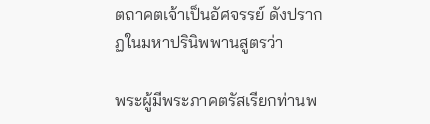ตถาคตเจ้าเป็นอัศจรรย์ ดังปรากฏในมหาปรินิพพานสูตรว่า

พระผู้มีพระภาคตรัสเรียกท่านพ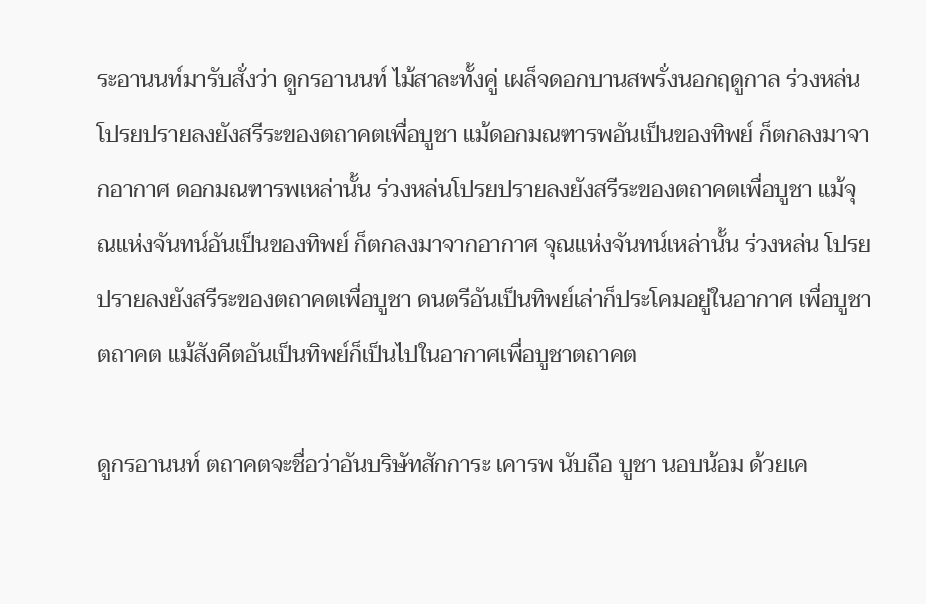ระอานนท์มารับสั่งว่า ดูกรอานนท์ ไม้สาละทั้งคู่ เผล็จดอกบานสพรั่งนอกฤดูกาล ร่วงหล่นโปรยปรายลงยังสรีระของตถาคตเพื่อบูชา แม้ดอกมณฑารพอันเป็นของทิพย์ ก็ตกลงมาจากอากาศ ดอกมณฑารพเหล่านั้น ร่วงหล่นโปรยปรายลงยังสรีระของตถาคตเพื่อบูชา แม้จุณแห่งจันทน์อันเป็นของทิพย์ ก็ตกลงมาจากอากาศ จุณแห่งจันทน์เหล่านั้น ร่วงหล่น โปรยปรายลงยังสรีระของตถาคตเพื่อบูชา ดนตรีอันเป็นทิพย์เล่าก็ประโคมอยู่ในอากาศ เพื่อบูชาตถาคต แม้สังคีตอันเป็นทิพย์ก็เป็นไปในอากาศเพื่อบูชาตถาคต

ดูกรอานนท์ ตถาคตจะชื่อว่าอันบริษัทสักการะ เคารพ นับถือ บูชา นอบน้อม ด้วยเค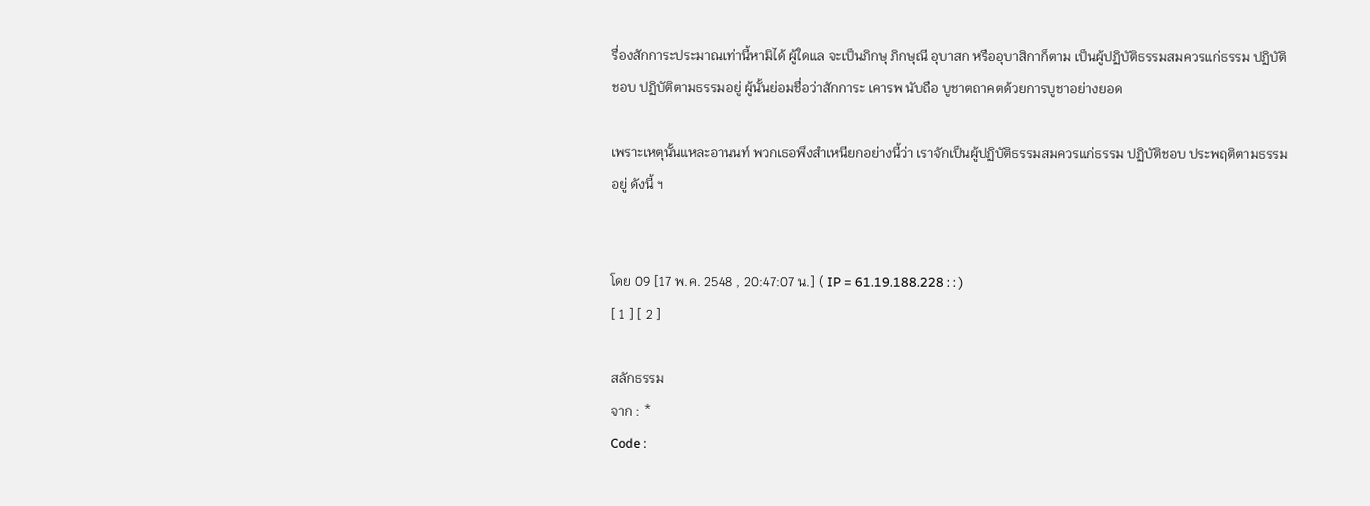รื่องสักการะประมาณเท่านี้หามิได้ ผู้ใดแล จะเป็นภิกษุ ภิกษุณี อุบาสก หรืออุบาสิกาก็ตาม เป็นผู้ปฏิบัติธรรมสมควรแก่ธรรม ปฏิบัติชอบ ปฏิบัติตามธรรมอยู่ ผู้นั้นย่อมชื่อว่าสักการะ เคารพ นับถือ บูชาตถาคตด้วยการบูชาอย่างยอด

เพราะเหตุนั้นแหละอานนท์ พวกเธอพึงสำเหนียกอย่างนี้ว่า เราจักเป็นผู้ปฏิบัติธรรมสมควรแก่ธรรม ปฏิบัติชอบ ประพฤติตามธรรมอยู่ ดังนี้ ฯ


โดย 09 [17 พ.ค. 2548 , 20:47:07 น.] ( IP = 61.19.188.228 : : )
[ 1 ] [ 2 ]

สลักธรรม
จาก : *
Code :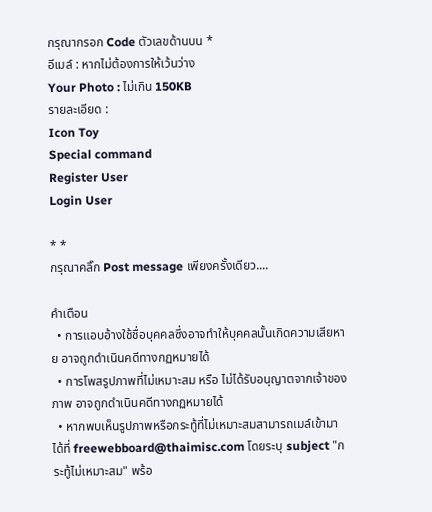กรุณากรอก Code ตัวเลขด้านบน *
อีเมล์ : หากไม่ต้องการให้เว้นว่าง
Your Photo : ไม่เกิน 150KB
รายละเอียด :
Icon Toy
Special command
Register User
Login User

* *
กรุณาคลิ๊ก Post message เพียงครั้งเดียว....

คำเตือน
  • การแอบอ้างใช้ชื่อบุคคลซึ่งอาจทำให้บุคคลนั้นเกิดความเสียหาย อาจถูกดำเนินคดีทางกฏหมายได้
  • การโพสรูปภาพที่ไม่เหมาะสม หรือ ไม่ได้รับอนุญาตจากเจ้าของภาพ อาจถูกดำเนินคดีทางกฏหมายได้
  • หากพบเห็นรูปภาพหรือกระทู้ที่ไม่เหมาะสมสามารถเมล์เข้ามาได้ที่ freewebboard@thaimisc.com โดยระบุ subject "กระทู้ไม่เหมาะสม" พร้อ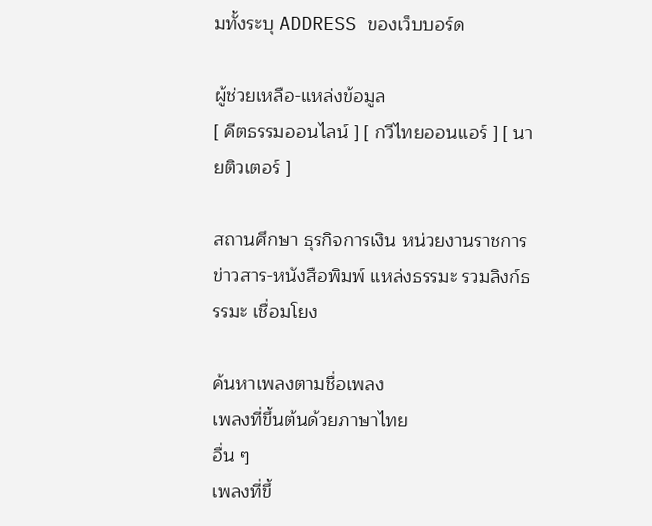มทั้งระบุ ADDRESS ของเว็บบอร์ด

ผู้ช่วยเหลือ-แหล่งข้อมูล
[ คีตธรรมออนไลน์ ] [ กวีไทยออนแอร์ ] [ นายติวเตอร์ ]

สถานศึกษา ธุรกิจการเงิน หน่วยงานราชการ ข่าวสาร-หนังสือพิมพ์ แหล่งธรรมะ รวมลิงก์ธรรมะ เชื่อมโยง

ค้นหาเพลงตามชื่อเพลง
เพลงที่ขึ้นต้นด้วยภาษาไทย
อื่น ๆ
เพลงที่ขึ้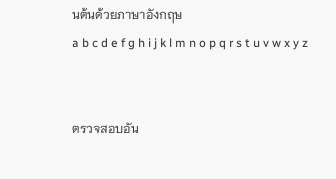นต้นด้วยภาษาอังกฤษ
a b c d e f g h i j k l m n o p q r s t u v w x y z


ตรวจสอบอัน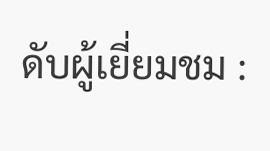ดับผู้เยี่ยมชม :